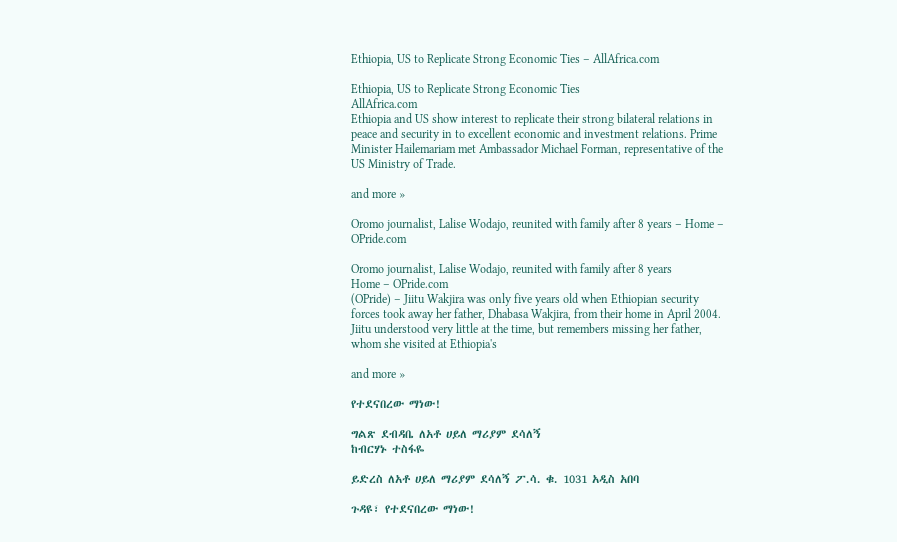Ethiopia, US to Replicate Strong Economic Ties – AllAfrica.com

Ethiopia, US to Replicate Strong Economic Ties
AllAfrica.com
Ethiopia and US show interest to replicate their strong bilateral relations in peace and security in to excellent economic and investment relations. Prime Minister Hailemariam met Ambassador Michael Forman, representative of the US Ministry of Trade.

and more »

Oromo journalist, Lalise Wodajo, reunited with family after 8 years – Home – OPride.com

Oromo journalist, Lalise Wodajo, reunited with family after 8 years
Home – OPride.com
(OPride) – Jiitu Wakjira was only five years old when Ethiopian security forces took away her father, Dhabasa Wakjira, from their home in April 2004. Jiitu understood very little at the time, but remembers missing her father, whom she visited at Ethiopia's

and more »

የተደናበረው ማነው!

ግልጽ ደብዳቤ ለአቶ ሀይለ ማሪያም ደሳለኝ
ከብርሃኑ ተስፋዬ

ይድረስ ለአቶ ሀይለ ማሪያም ደሳለኝ ፖ.ሳ. ቁ. 1031 አዲስ አበባ

ጉዳዩ፣ የተደናበረው ማነው!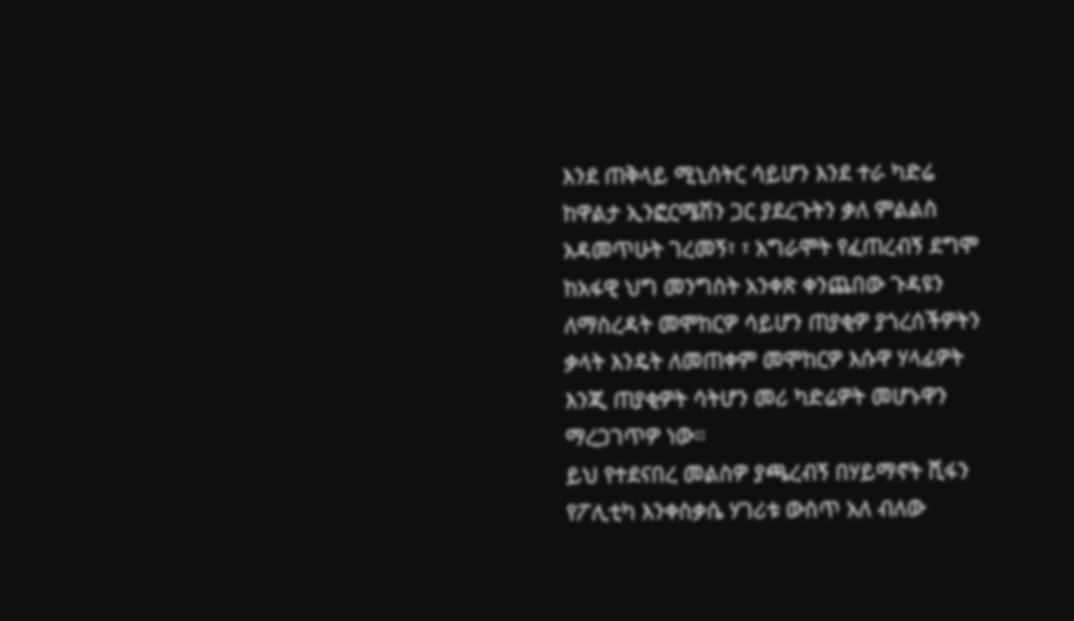እንደ ጠቅላይ ሚኒሰትር ሳይሆን እንደ ተራ ካድሬ ከዋልታ ኢንፎርሜሽን ጋር ያደረጉትን ቃለ ምልልስ አዳመጥሁት ገረመኝ፣ ፣ አግራሞት የፈጠረብኝ ደግሞ ከአፋዊ ህግ መንግስት አንቀጽ ቀንጨበው ጉዳዩን ለማስረዳት መሞከርዎ ሳይሆን ጠያቂዎ ያጎረሰችዎትን ቃላት እንዴት ለመጠቀም መሞከርዎ እሱዋ ሃላፊዎት እንጂ ጠያቂዎት ሳትሆን መሪ ካድሬዎት መሆኑዋን ማረጋገጥዎ ነው።
ይህ የተደናበረ መልስዎ ያጫረብኝ በሃይማኖት ሺፋን የፖሊቲካ እንቀስቃሴ ሃገሪቱ ውስጥ አለ ብለው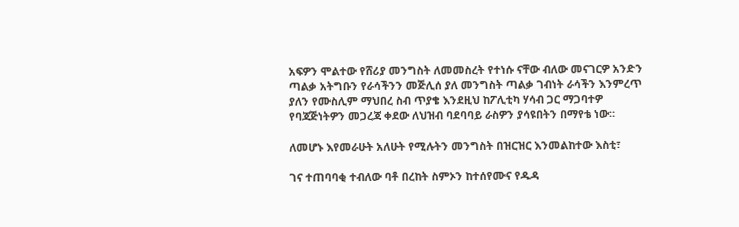አፍዎን ሞልተው የሸሪያ መንግስት ለመመስረት የተነሱ ናቸው ብለው መናገርዎ አንድን ጣልቃ አትግቡን የራሳችንን መጅሊሰ ያለ መንግስት ጣልቃ ገብነት ራሳችን እንምረጥ ያለን የሙስሊም ማህበረ ስብ ጥያቄ እንደዚህ ከፖሊቲካ ሃሳብ ጋር ማጋባተዎ የባጃጅነትዎን መጋረጃ ቀደው ለህዝብ ባደባባይ ራስዎን ያሳዩበትን በማየቴ ነው።

ለመሆኑ እየመራሁት አለሁት የሚሉትን መንግስት በዝርዝር እንመልከተው እስቲ፣

ገና ተጠባባቂ ተብለው ባቶ በረከት ስምኦን ከተሰየሙና የዱዳ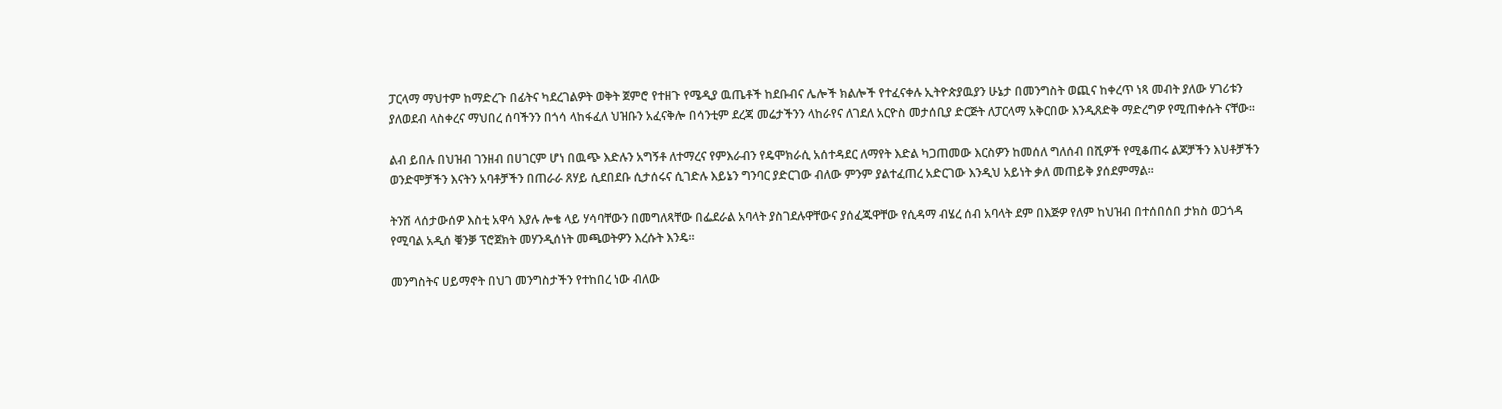ፓርላማ ማህተም ከማድረጉ በፊትና ካደረገልዎት ወቅት ጀምሮ የተዘጉ የሜዲያ ዉጤቶች ከደቡብና ሌሎች ክልሎች የተፈናቀሉ ኢትዮጵያዉያን ሁኔታ በመንግስት ወጪና ከቀረጥ ነጻ መብት ያለው ሃገሪቱን ያለወደብ ላስቀረና ማህበረ ሰባችንን በጎሳ ላከፋፈለ ህዝቡን አፈናቅሎ በሳንቲም ደረጃ መሬታችንን ላከራየና ለገደለ አርዮስ መታሰቢያ ድርጅት ለፓርላማ አቅርበው እንዲጸድቅ ማድረግዎ የሚጠቀሱት ናቸው።

ልብ ይበሉ በህዝብ ገንዘብ በሀገርም ሆነ በዉጭ እድሉን አግኝቶ ለተማረና የምእራብን የዴሞክራሲ አሰተዳደር ለማየት እድል ካጋጠመው እርስዎን ከመሰለ ግለሰብ በሺዎች የሚቆጠሩ ልጆቻችን እህቶቻችን ወንድሞቻችን እናትን አባቶቻችን በጠራራ ጸሃይ ሲደበደቡ ሲታሰሩና ሲገድሉ እይኔን ግንባር ያድርገው ብለው ምንም ያልተፈጠረ አድርገው እንዲህ አይነት ቃለ መጠይቅ ያሰደምማል።

ትንሽ ላሰታውሰዎ እስቲ አዋሳ እያሉ ሎቄ ላይ ሃሳባቸውን በመግለጻቸው በፌደራል አባላት ያስገደሉዋቸውና ያሰፈጁዋቸው የሲዳማ ብሄረ ሰብ አባላት ደም በእጅዎ የለም ከህዝብ በተሰበሰበ ታክስ ወጋጎዳ የሚባል አዲሰ ቑንቓ ፕሮጀክት መሃንዲሰነት መጫወትዎን እረሱት እንዴ።

መንግስትና ሀይማኖት በህገ መንግስታችን የተከበረ ነው ብለው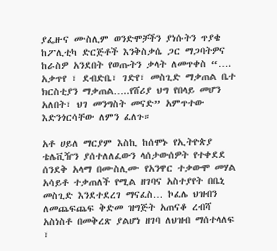ያፌዙና ሙስሊም ወንድሞቻችን ያነሱትን ጥያቄ ከፖሊቲካ ድርጅቶች እንቅስቃሴ ጋር ማጋባትዎና ከራስዎ አንደበት የወጡትን ቃላት ለመጥቀስ “…. አቃጥየ ፣ ደብድቤ፣ ገድየ፣ መስጊድ ማቃጠል ቤተ ክርስቲያን ማቃጠል…..የሸሪያ ህግ የበላይ መሆን አለበት፣ ህገ መንግስት መናድ” አምጥተው እድንጎርሳቸው ለምን ፈለጉ።

አቶ ሀይለ ማርያም እስኪ ከሰሞኑ የኢትዮጵያ ቴሌቪዥን ያሰተለለፈውን ላሰታውሰዎት የተቀደደ ሰንደቅ አላማ በሙስሊሙ የአንዋር ተቃውሞ መሃል አሳይቶ ተቃጠለች የሚል ዘገባና አስተያየት በቤኒ መስጊድ እንደተደረገ ማናፈስ… ኮፈሌ ህዝብን ለመጨፍጨፍ ቅድመ ዝግጅት አጠናቆ ረብሻ አስነስቶ በመቅረጽ ያልሆነ ዘገባ ለህዝብ ማሰተላለፍ ፣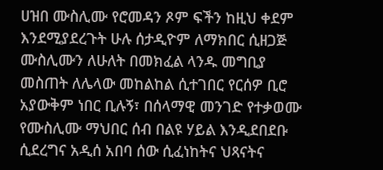ሀዝበ ሙስሊሙ የሮመዳን ጾም ፍችን ከዚህ ቀደም እንደሚያደረጉት ሁሉ ሰታዲዮም ለማክበር ሲዘጋጅ ሙስሊሙን ለሁለት በመክፈል ላንዱ መግቢያ መስጠት ለሌላው መከልከል ሲተገበር የርሰዎ ቢሮ አያውቅም ነበር ቢሉኝ፣ በሰላማዊ መንገድ የተቃወሙ የሙስሊሙ ማህበር ሰብ በልዩ ሃይል እንዲደበደቡ ሲደረግና አዲሰ አበባ ሰው ሲፈነከትና ህጻናትና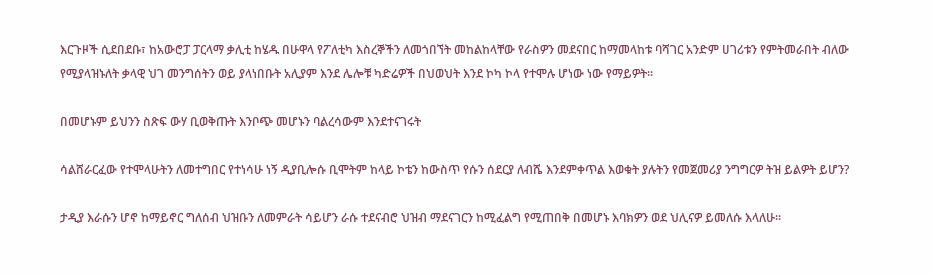እርጉዞች ሲደበደቡ፣ ከአውሮፓ ፓርላማ ቃሊቲ ከሄዱ በሁዋላ የፖለቲካ እስረኞችን ለመጎበኘት መከልከላቸው የራስዎን መደናበር ከማመላከቱ ባሻገር አንድም ሀገሪቱን የምትመራበት ብለው የሚያላዝኑለት ቃላዊ ህገ መንግሰትን ወይ ያላነበቡት አሊያም እንደ ሌሎቹ ካድሬዎች በህወህት እንደ ኮካ ኮላ የተሞሉ ሆነው ነው የማይዎት።

በመሆኑም ይህንን ስጽፍ ውሃ ቢወቅጡት እንቦጭ መሆኑን ባልረሳውም እንደተናገሩት

ሳልሸራርፈው የተሞላሁትን ለመተግበር የተነሳሁ ነኝ ዲያቢሎሱ ቢሞትም ከላይ ኮቴን ከውስጥ የሱን ሰደርያ ለብሼ እንደምቀጥል እወቁት ያሉትን የመጀመሪያ ንግግርዎ ትዝ ይልዎት ይሆን?

ታዲያ እራሱን ሆኖ ከማይኖር ግለሰብ ህዝቡን ለመምራት ሳይሆን ራሱ ተደናብሮ ህዝብ ማደናገርን ከሚፈልግ የሚጠበቅ በመሆኑ እባክዎን ወደ ህሊናዎ ይመለሱ እላለሁ።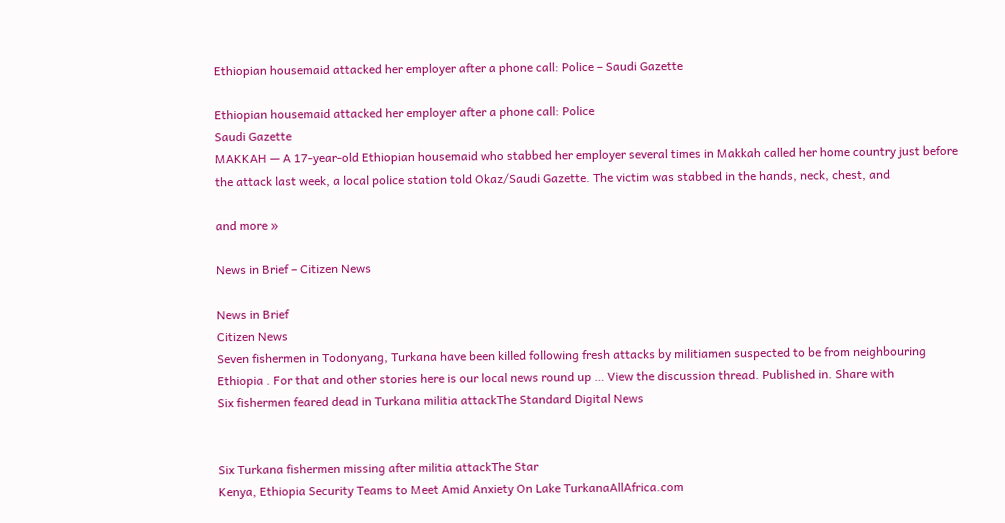Ethiopian housemaid attacked her employer after a phone call: Police – Saudi Gazette

Ethiopian housemaid attacked her employer after a phone call: Police
Saudi Gazette
MAKKAH — A 17-year-old Ethiopian housemaid who stabbed her employer several times in Makkah called her home country just before the attack last week, a local police station told Okaz/Saudi Gazette. The victim was stabbed in the hands, neck, chest, and

and more »

News in Brief – Citizen News

News in Brief
Citizen News
Seven fishermen in Todonyang, Turkana have been killed following fresh attacks by militiamen suspected to be from neighbouring Ethiopia . For that and other stories here is our local news round up … View the discussion thread. Published in. Share with
Six fishermen feared dead in Turkana militia attackThe Standard Digital News


Six Turkana fishermen missing after militia attackThe Star
Kenya, Ethiopia Security Teams to Meet Amid Anxiety On Lake TurkanaAllAfrica.com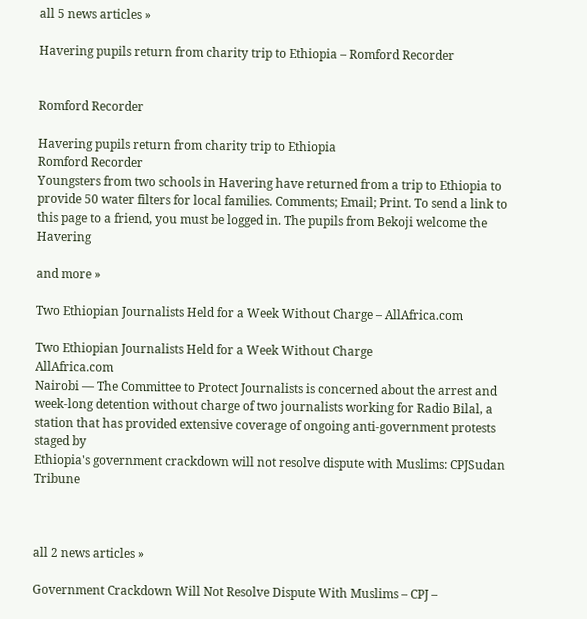all 5 news articles »

Havering pupils return from charity trip to Ethiopia – Romford Recorder


Romford Recorder

Havering pupils return from charity trip to Ethiopia
Romford Recorder
Youngsters from two schools in Havering have returned from a trip to Ethiopia to provide 50 water filters for local families. Comments; Email; Print. To send a link to this page to a friend, you must be logged in. The pupils from Bekoji welcome the Havering

and more »

Two Ethiopian Journalists Held for a Week Without Charge – AllAfrica.com

Two Ethiopian Journalists Held for a Week Without Charge
AllAfrica.com
Nairobi — The Committee to Protect Journalists is concerned about the arrest and week-long detention without charge of two journalists working for Radio Bilal, a station that has provided extensive coverage of ongoing anti-government protests staged by
Ethiopia's government crackdown will not resolve dispute with Muslims: CPJSudan Tribune



all 2 news articles »

Government Crackdown Will Not Resolve Dispute With Muslims – CPJ –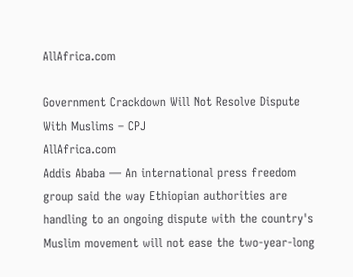AllAfrica.com

Government Crackdown Will Not Resolve Dispute With Muslims – CPJ
AllAfrica.com
Addis Ababa — An international press freedom group said the way Ethiopian authorities are handling to an ongoing dispute with the country's Muslim movement will not ease the two-year-long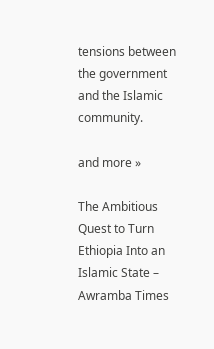tensions between the government and the Islamic community.

and more »

The Ambitious Quest to Turn Ethiopia Into an Islamic State – Awramba Times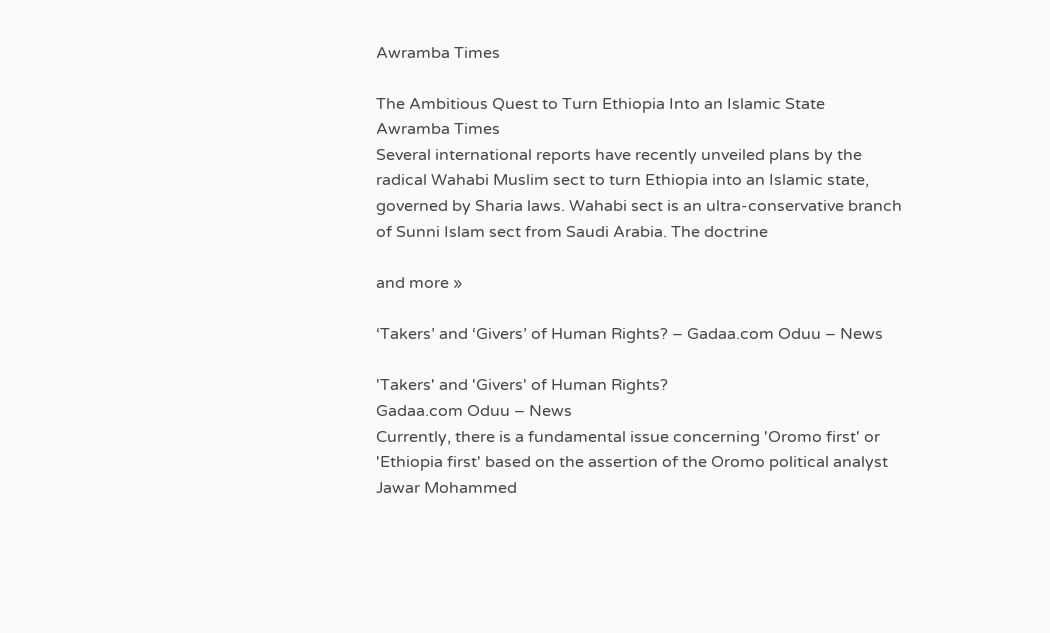Awramba Times

The Ambitious Quest to Turn Ethiopia Into an Islamic State
Awramba Times
Several international reports have recently unveiled plans by the radical Wahabi Muslim sect to turn Ethiopia into an Islamic state, governed by Sharia laws. Wahabi sect is an ultra-conservative branch of Sunni Islam sect from Saudi Arabia. The doctrine

and more »

‘Takers’ and ‘Givers’ of Human Rights? – Gadaa.com Oduu – News

'Takers' and 'Givers' of Human Rights?
Gadaa.com Oduu – News
Currently, there is a fundamental issue concerning 'Oromo first' or 'Ethiopia first' based on the assertion of the Oromo political analyst Jawar Mohammed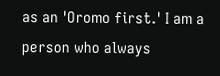as an 'Oromo first.' I am a person who always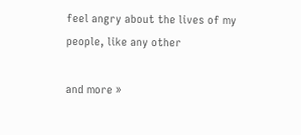feel angry about the lives of my people, like any other

and more »